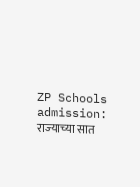ZP Schools admission: राज्‍याच्‍या सात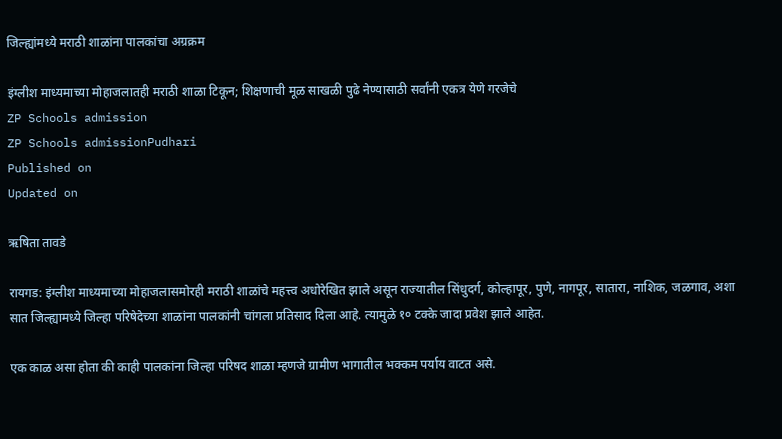जिल्‍ह्यांमध्‍ये मराठी शाळांना पालकांचा अग्रक्रम

इंग्ली‍श माध्‍यमाच्‍या मोहाजलातही मराठी शाळा टिकून; शिक्षणाची मूळ साखळी पुढे नेण्यासाठी सर्वांनी एकत्र येणे गरजेचे
ZP Schools admission
ZP Schools admissionPudhari
Published on
Updated on

ऋषिता तावडे

रायगड: इंग्ली‍श माध्‍यमाच्‍या मोहाजलासमोरही मराठी शाळांचे महत्त्‍व अधोरेखित झाले असून राज्‍यातील सिंधुदर्ग, कोल्‍हापूर, पुणे, नागपूर, सातारा, नाशिक, जळगाव, अशा सात जिल्‍ह्यामध्‍ये जिल्‍हा परिषेदेच्‍या शाळांना पालकांनी चांगला प्रतिसाद दिला आहे. त्‍यामुळे १० टक्‍के जादा प्रवेश झाले आहेत.

एक काळ असा होता की काही पालकांना जिल्हा परिषद शाळा म्हणजे ग्रामीण भागातील भक्कम पर्याय वाटत असे.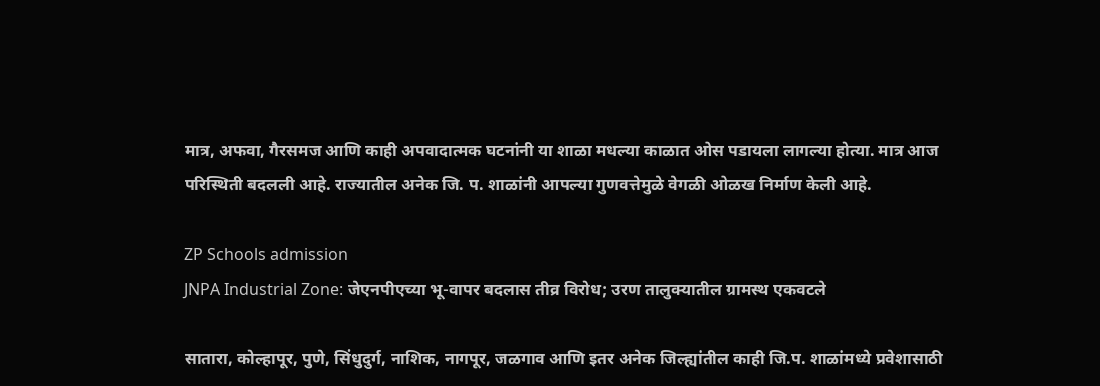मात्र, अफवा, गैरसमज आणि काही अपवादात्मक घटनांनी या शाळा मधल्या काळात ओस पडायला लागल्या होत्या. मात्र आज परिस्थिती बदलली आहे. राज्यातील अनेक जि. प. शाळांनी आपल्या गुणवत्तेमुळे वेगळी ओळख निर्माण केली आहे.

ZP Schools admission
JNPA Industrial Zone: जेएनपीएच्या भू-वापर बदलास तीव्र विरोध; उरण तालुक्यातील ग्रामस्थ एकवटले

सातारा, कोल्हापूर, पुणे, सिंधुदुर्ग, नाशिक, नागपूर, जळगाव आणि इतर अनेक जिल्ह्यांतील काही जि.प. शाळांमध्ये प्रवेशासाठी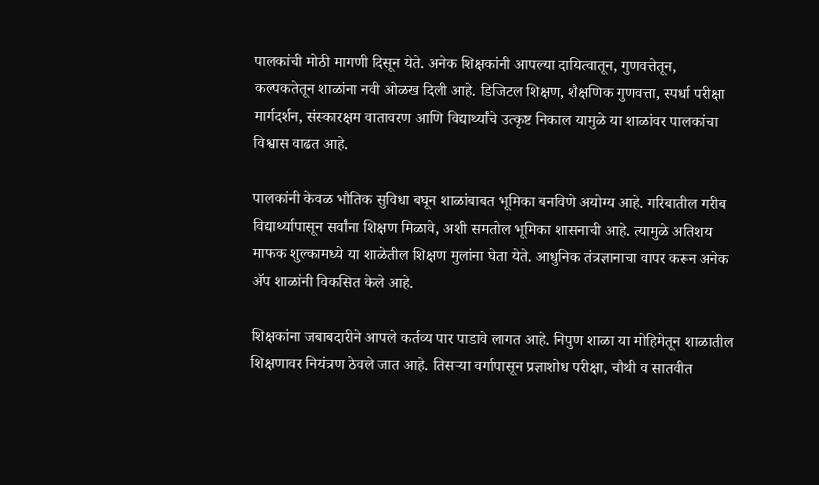पालकांची मोठी मागणी दिसून येते. अनेक शिक्षकांनी आपल्या दायित्वातून, गुणवत्तेतून, कल्पकतेतून शाळांना नवी ओळख दिली आहे. डिजिटल शिक्षण, शैक्षणिक गुणवत्ता, स्पर्धा परीक्षा मार्गदर्शन, संस्कारक्षम वातावरण आणि विद्यार्थ्यांचे उत्कृष्ट निकाल यामुळे या शाळांवर पालकांचा विश्वास वाढत आहे.

पालकांनी केवळ भौतिक सुविधा बघून शाळांबाबत भूमिका बनविणे अयोग्य आहे. गरिबातील गरीब विद्यार्थ्यापासून सर्वांना शिक्षण मिळावे, अशी समतोल भूमिका शासनाची आहे. त्यामुळे अतिशय माफक शुल्कामध्ये या शाळेतील शिक्षण मुलांना घेता येते. आधुनिक तंत्रज्ञानाचा वापर करून अनेक ॲप शाळांनी विकसित केले आहे.

शिक्षकांना जबाबदारीने आपले कर्तव्य पार पाडावे लागत आहे. निपुण शाळा या मोहिमेतून शाळातील शिक्षणावर नियंत्रण ठेवले जात आहे. तिसऱ्या वर्गापासून प्रज्ञाशोध परीक्षा, चौथी व सातवीत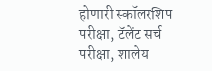होणारी स्कॉलरशिप परीक्षा, टॅलेंट सर्च परीक्षा, शालेय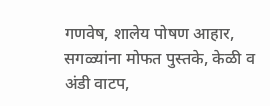गणवेष, शालेय पोषण आहार, सगळ्यांना मोफत पुस्तके, केळी व अंडी वाटप,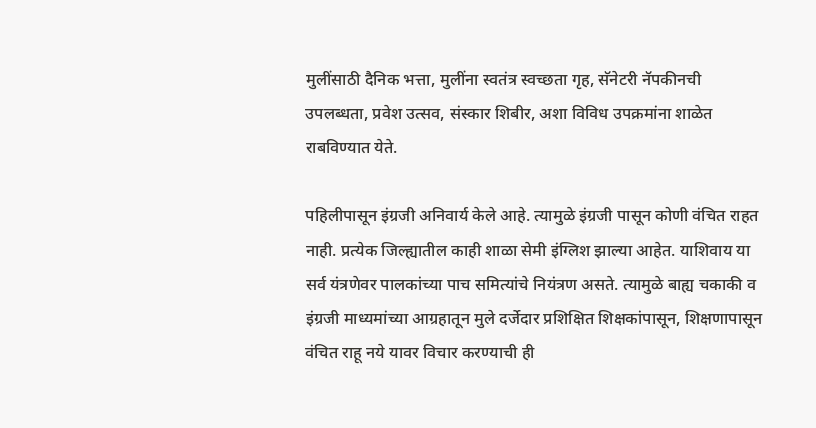मुलींसाठी दैनिक भत्ता, मुलींना स्वतंत्र स्वच्छता गृह, सॅनेटरी नॅपकीनची उपलब्धता, प्रवेश उत्सव, संस्कार शिबीर, अशा विविध उपक्रमांना शाळेत राबविण्यात येते.

पहिलीपासून इंग्रजी अनिवार्य केले आहे. त्यामुळे इंग्रजी पासून कोणी वंचित राहत नाही. प्रत्येक जिल्ह्यातील काही शाळा सेमी इंग्लिश झाल्या आहेत. याशिवाय या सर्व यंत्रणेवर पालकांच्या पाच समित्यांचे नियंत्रण असते. त्यामुळे बाह्य चकाकी व इंग्रजी माध्यमांच्या आग्रहातून मुले दर्जेदार प्रशिक्षित शिक्षकांपासून, शिक्षणापासून वंचित राहू नये यावर विचार करण्याची ही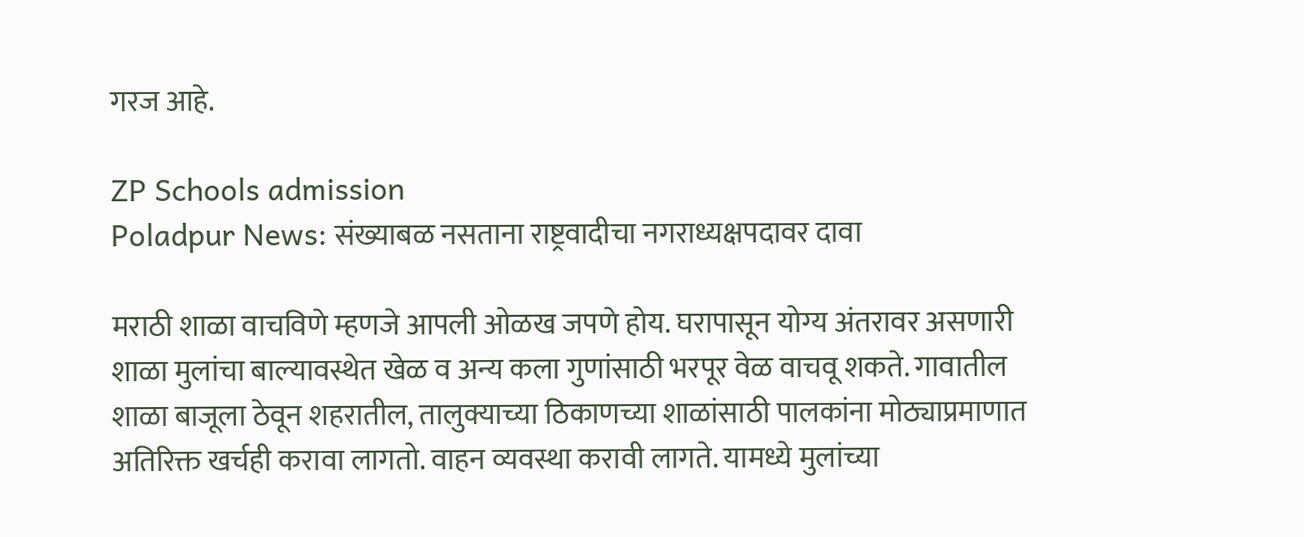गरज आहे.

ZP Schools admission
Poladpur News: संख्याबळ नसताना राष्ट्रवादीचा नगराध्यक्षपदावर दावा

मराठी शाळा वाचविणे म्हणजे आपली ओळख जपणे होय. घरापासून योग्य अंतरावर असणारी शाळा मुलांचा बाल्यावस्थेत खेळ व अन्य कला गुणांसाठी भरपूर वेळ वाचवू शकते. गावातील शाळा बाजूला ठेवून शहरातील, तालुक्याच्या ठिकाणच्या शाळांसाठी पालकांना मोठ्याप्रमाणात अतिरिक्त खर्चही करावा लागतो. वाहन व्यवस्था करावी लागते. यामध्ये मुलांच्या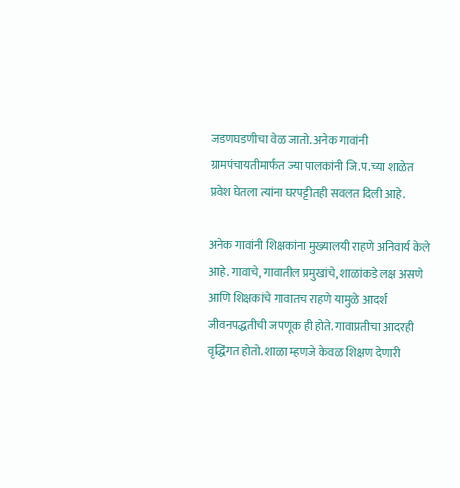जडणघडणीचा वेळ जातो. अनेक गावांनी ग्रामपंचायतीमार्फत ज्या पालकांनी जि.प.च्या शाळेत प्रवेश घेतला त्यांना घरपट्टीतही सवलत दिली आहे.

अनेक गावांनी शिक्षकांना मुख्यालयी राहणे अनिवार्य केले आहे. गावाचे, गावातील प्रमुखांचे, शाळांकडे लक्ष असणे आणि शिक्षकांचे गावातच राहणे यामुळे आदर्श जीवनपद्धतीची जपणूक ही होते. गावाप्रतीचा आदरही वृद्धिंगत होतो. शाळा म्हणजे केवळ शिक्षण देणारी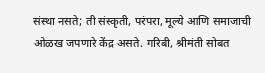संस्था नसते; ती संस्कृती, परंपरा, मूल्ये आणि समाजाची ओळख जपणारे केंद्र असते. गरिबी, श्रीमंती सोबत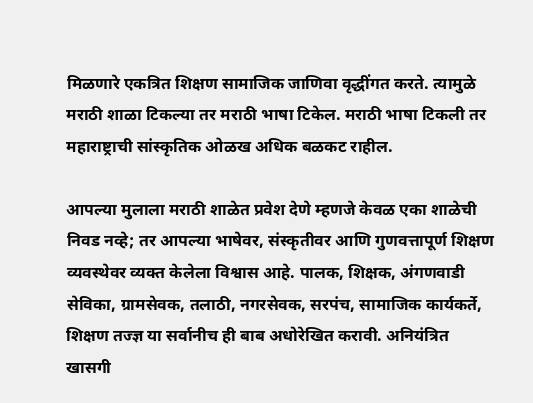मिळणारे एकत्रित शिक्षण सामाजिक जाणिवा वृद्धींगत करते. त्यामुळे मराठी शाळा टिकल्या तर मराठी भाषा टिकेल. मराठी भाषा टिकली तर महाराष्ट्राची सांस्कृतिक ओळख अधिक बळकट राहील.

आपल्या मुलाला मराठी शाळेत प्रवेश देणे म्हणजे केवळ एका शाळेची निवड नव्हे; तर आपल्या भाषेवर, संस्कृतीवर आणि गुणवत्तापूर्ण शिक्षण व्यवस्थेवर व्यक्त केलेला विश्वास आहे. पालक, शिक्षक, अंगणवाडी सेविका, ग्रामसेवक, तलाठी, नगरसेवक, सरपंच, सामाजिक कार्यकर्ते, शिक्षण तज्ज्ञ या सर्वानीच ही बाब अधोरेखित करावी. अनियंत्रित खासगी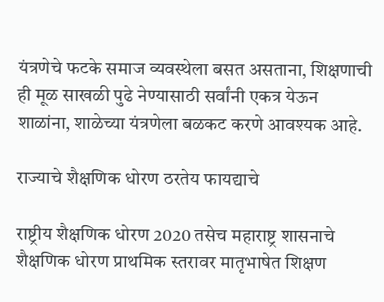यंत्रणेचे फटके समाज व्यवस्थेला बसत असताना, शिक्षणाची ही मूळ साखळी पुढे नेण्यासाठी सर्वांनी एकत्र येऊन शाळांना, शाळेच्या यंत्रणेला बळकट करणे आवश्यक आहे.

राज्याचे शैक्षणिक धोरण ठरतेय फायद्याचे

राष्ट्रीय शैक्षणिक धोरण 2020 तसेच महाराष्ट्र शासनाचे शैक्षणिक धोरण प्राथमिक स्तरावर मातृभाषेत शिक्षण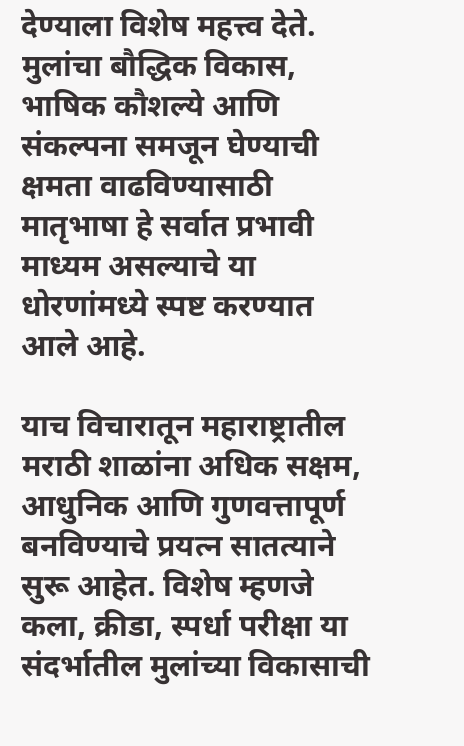देण्याला विशेष महत्त्व देते. मुलांचा बौद्धिक विकास, भाषिक कौशल्ये आणि संकल्पना समजून घेण्याची क्षमता वाढविण्यासाठी मातृभाषा हे सर्वात प्रभावी माध्यम असल्याचे या धोरणांमध्ये स्पष्ट करण्यात आले आहे.

याच विचारातून महाराष्ट्रातील मराठी शाळांना अधिक सक्षम, आधुनिक आणि गुणवत्तापूर्ण बनविण्याचे प्रयत्न सातत्याने सुरू आहेत. विशेष म्हणजे कला, क्रीडा, स्पर्धा परीक्षा या संदर्भातील मुलांच्या विकासाची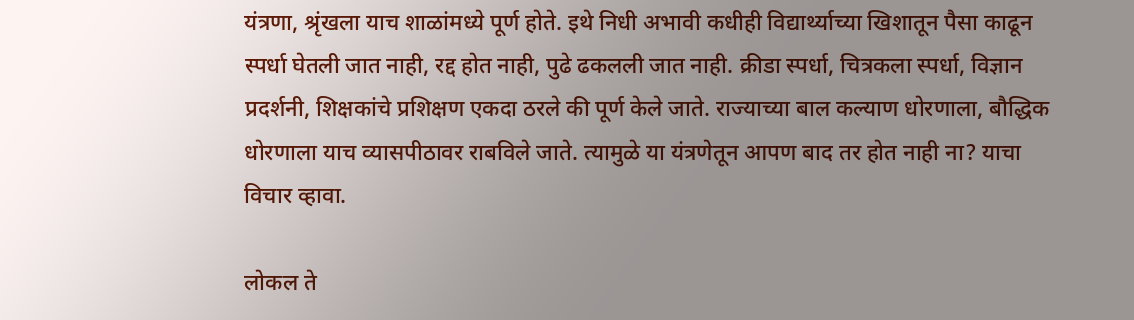यंत्रणा, श्रृंखला याच शाळांमध्ये पूर्ण होते. इथे निधी अभावी कधीही विद्यार्थ्याच्या खिशातून पैसा काढून स्पर्धा घेतली जात नाही, रद्द होत नाही, पुढे ढकलली जात नाही. क्रीडा स्पर्धा, चित्रकला स्पर्धा, विज्ञान प्रदर्शनी, शिक्षकांचे प्रशिक्षण एकदा ठरले की पूर्ण केले जाते. राज्याच्या बाल कल्याण धोरणाला, बौद्धिक धोरणाला याच व्यासपीठावर राबविले जाते. त्यामुळे या यंत्रणेतून आपण बाद तर होत नाही ना? याचा विचार व्हावा.

लोकल ते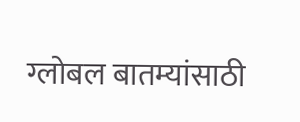ग्लोबल बातम्यांसाठी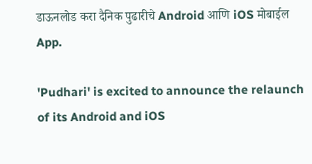डाऊनलोड करा दैनिक पुढारीचे Android आणि iOS मोबाईल App.

'Pudhari' is excited to announce the relaunch of its Android and iOS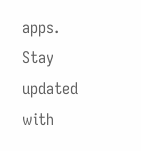apps. Stay updated with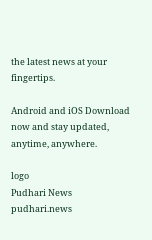the latest news at your fingertips.

Android and iOS Download now and stay updated, anytime, anywhere.

logo
Pudhari News
pudhari.news